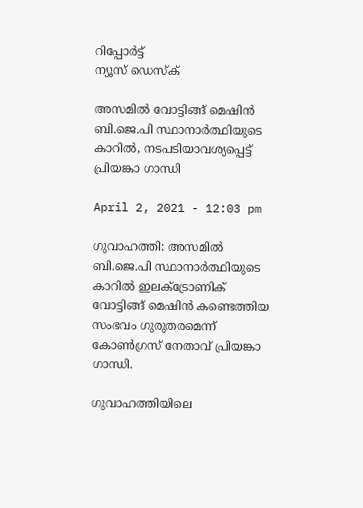റിപ്പോര്‍ട്ട്
ന്യൂസ് ഡെസ്ക്

അസമില്‍ വോട്ടിങ്ങ് മെഷിന്‍ ബി.ജെ.പി സ്ഥാനാർത്ഥിയുടെ കാറില്‍, നടപടിയാവശ്യപ്പെട്ട് പ്രിയങ്കാ ഗാന്ധി

April 2, 2021 - 12:03 pm

ഗുവാഹത്തി: അസമില്‍ ബി.ജെ.പി സ്ഥാനാർത്ഥിയുടെ കാറില്‍ ഇലക്ട്രോണിക് വോട്ടിങ്ങ് മെഷിന്‍ കണ്ടെത്തിയ സംഭവം ഗുരുതരമെന്ന് കോണ്‍ഗ്രസ് നേതാവ് പ്രിയങ്കാ ഗാന്ധി.

ഗുവാഹത്തിയിലെ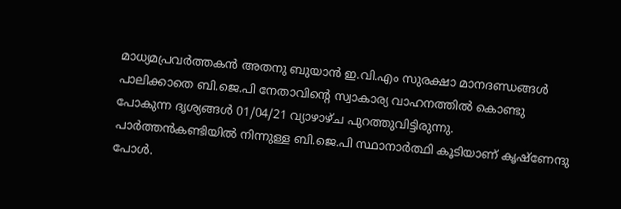മാധ്യമപ്രവര്‍ത്തകന്‍ അതനു ബുയാന്‍ ഇ.വി.എം സുരക്ഷാ മാനദണ്ഡങ്ങള്‍ പാലിക്കാതെ ബി.ജെ.പി നേതാവിന്റെ സ്വാകാര്യ വാഹനത്തില്‍ കൊണ്ടു പോകുന്ന ദൃശ്യങ്ങള്‍ 01/04/21 വ്യാഴാഴ്ച പുറത്തുവിട്ടിരുന്നു. പാര്‍ത്തന്‍കണ്ടിയില്‍ നിന്നുള്ള ബി.ജെ.പി സ്ഥാനാര്‍ത്ഥി കൂടിയാണ് കൃഷ്‌ണേന്ദു പോള്‍.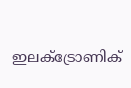ഇലക്ട്രോണിക്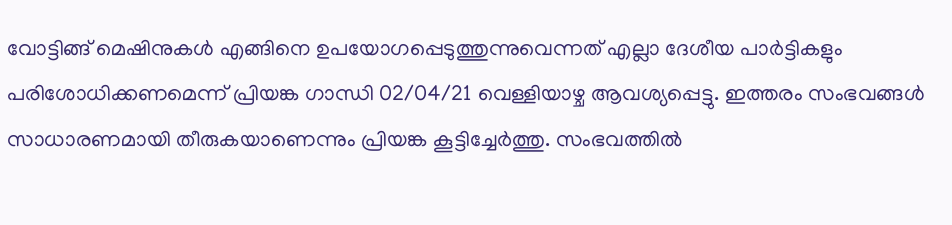വോട്ടിങ്ങ് മെഷിനുകള്‍ എങ്ങിനെ ഉപയോഗപ്പെടുത്തുന്നുവെന്നത് എല്ലാ ദേശീയ പാര്‍ട്ടികളും പരിശോധിക്കണമെന്ന് പ്രിയങ്ക ഗാന്ധി 02/04/21 വെള്ളിയാഴ്ച ആവശ്യപ്പെട്ടു. ഇത്തരം സംഭവങ്ങള്‍ സാധാരണമായി തീരുകയാണെന്നും പ്രിയങ്ക കൂട്ടിച്ചേര്‍ത്തു. സംഭവത്തില്‍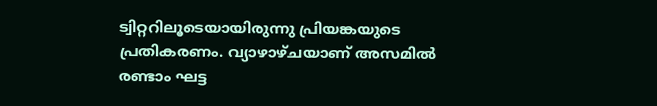ട്വിറ്ററിലൂടെയായിരുന്നു പ്രിയങ്കയുടെ പ്രതികരണം. വ്യാഴാഴ്ചയാണ് അസമില്‍ രണ്ടാം ഘട്ട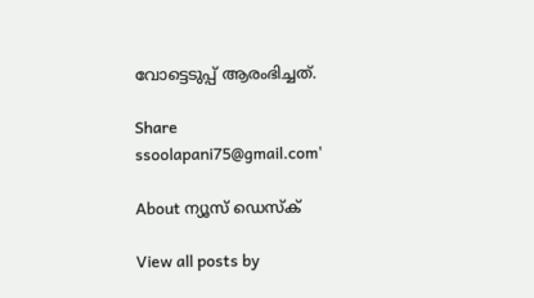വോട്ടെടുപ്പ് ആരംഭിച്ചത്.

Share
ssoolapani75@gmail.com'

About ന്യൂസ് ഡെസ്ക്

View all posts by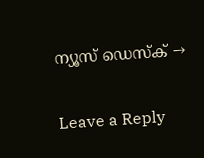ന്യൂസ് ഡെസ്ക് →

Leave a Reply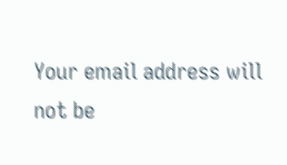Your email address will not be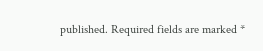published. Required fields are marked *